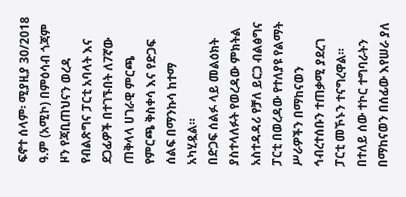ፍኖተ ሰላም፡ ሚያዚያ 30/2018 ዓ.ም (አሚኮ) በምዕሳብ ጎጃም ዞን የጃቢጠህናን ወረዳ የብልጽግና ፓርቲ አባላት እና ደጋፊዎች በተገኙበት ለ7ኛው ጠቅላላ ሀገራዊ ምርጫ የምርጫ ቅስቀሳ እና የድጋፍ ሰልፍ በማንኩሳ ከተማ አካሂዷል።
በድጋፍ ሰልፉ ላይ መልዕክት ያስተላለፉት የወረዳው ምክትል አስተዳዳሪ የቻለ ይርጋ ብልፅግና ፓርቲ በወረዳው የተለያዩ የልማት ሥራዎችን በማከናወን ኅብረተሰቡን ተጠቃሚ ያደረገ ፓርቲ መኾኑን ተናግረዋል።
በተለይ ሰው ተኮር ተግባራትን በማከናወን በሰፊው እየሠራ ያለ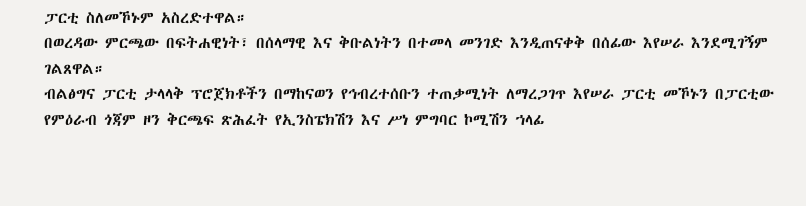ፓርቲ ስለመኾኑም አስረድተዋል።
በወረዳው ምርጫው በፍትሐዊነት፣ በሰላማዊ እና ቅቡልነትን በተመላ መንገድ እንዲጠናቀቅ በሰፊው እየሠራ እንደሚገኝም ገልጸዋል።
ብልፅግና ፓርቲ ታላላቅ ፕሮጀክቶችን በማከናወን የኅብረተሰቡን ተጠቃሚነት ለማረጋገጥ እየሠራ ፓርቲ መኾኑን በፓርቲው የምዕራብ ጎጃም ዞን ቅርጫፍ ጽሕፈት የኢንስፔክሽን እና ሥነ ምግባር ኮሚሽን ኀላፊ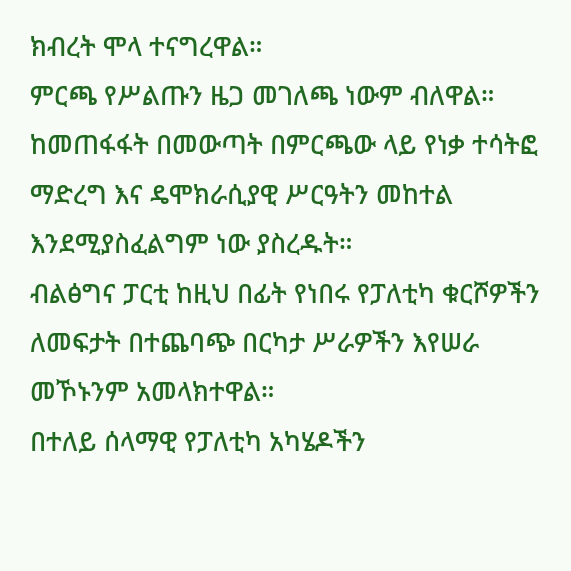ክብረት ሞላ ተናግረዋል።
ምርጫ የሥልጡን ዜጋ መገለጫ ነውም ብለዋል። ከመጠፋፋት በመውጣት በምርጫው ላይ የነቃ ተሳትፎ ማድረግ እና ዴሞክራሲያዊ ሥርዓትን መከተል እንደሚያስፈልግም ነው ያስረዱት።
ብልፅግና ፓርቲ ከዚህ በፊት የነበሩ የፓለቲካ ቁርሾዎችን ለመፍታት በተጨባጭ በርካታ ሥራዎችን እየሠራ መኾኑንም አመላክተዋል።
በተለይ ሰላማዊ የፓለቲካ አካሄዶችን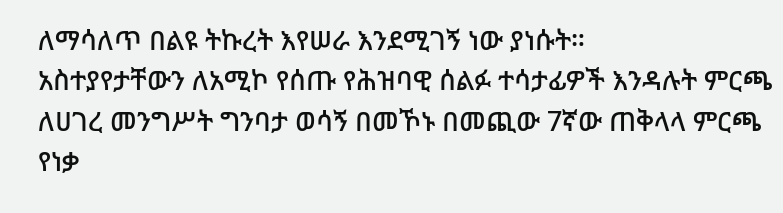ለማሳለጥ በልዩ ትኩረት እየሠራ እንደሚገኝ ነው ያነሱት።
አስተያየታቸውን ለአሚኮ የሰጡ የሕዝባዊ ሰልፉ ተሳታፊዎች እንዳሉት ምርጫ ለሀገረ መንግሥት ግንባታ ወሳኝ በመኾኑ በመጪው 7ኛው ጠቅላላ ምርጫ የነቃ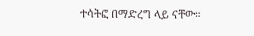ተሳትፎ በማድረግ ላይ ናቸው።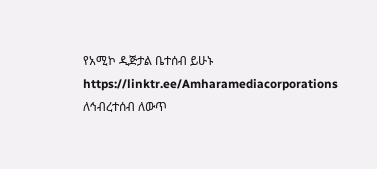የአሚኮ ዲጅታል ቤተሰብ ይሁኑ
https://linktr.ee/Amharamediacorporations
ለኅብረተሰብ ለውጥ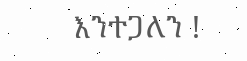እንተጋለን !